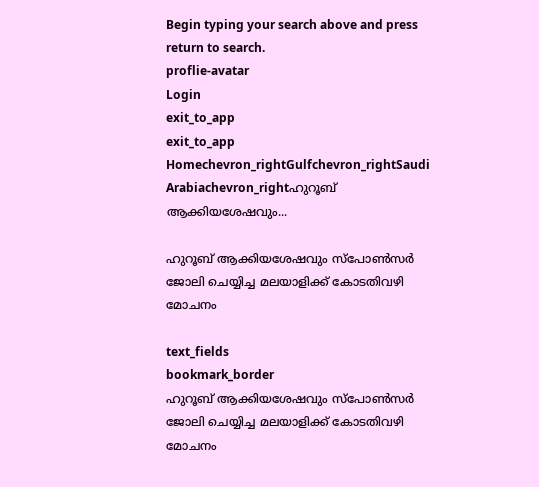Begin typing your search above and press return to search.
proflie-avatar
Login
exit_to_app
exit_to_app
Homechevron_rightGulfchevron_rightSaudi Arabiachevron_rightഹുറൂബ് ആക്കിയശേഷവും...

ഹുറൂബ് ആക്കിയശേഷവും സ്പോണ്‍സര്‍  ജോലി ചെയ്യിച്ച മലയാളിക്ക് കോടതിവഴി മോചനം

text_fields
bookmark_border
ഹുറൂബ് ആക്കിയശേഷവും സ്പോണ്‍സര്‍  ജോലി ചെയ്യിച്ച മലയാളിക്ക് കോടതിവഴി മോചനം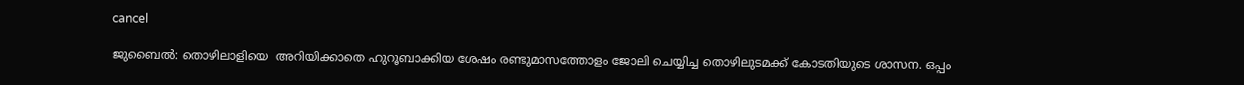cancel

ജുബൈല്‍: തൊഴിലാളിയെ  അറിയിക്കാതെ ഹുറൂബാക്കിയ ശേഷം രണ്ടുമാസത്തോളം ജോലി ചെയ്യിച്ച തൊഴിലുടമക്ക് കോടതിയുടെ ശാസന. ഒപ്പം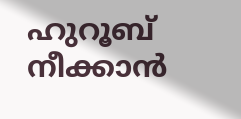ഹുറൂബ് നീക്കാന്‍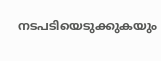നടപടിയെടുക്കുകയും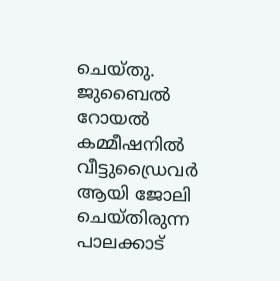ചെയ്തു.
ജുബൈല്‍ റോയല്‍ കമ്മീഷനില്‍ വീട്ടുഡ്രൈവര്‍ ആയി ജോലി ചെയ്തിരുന്ന പാലക്കാട്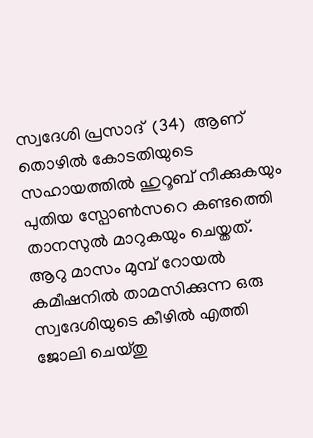സ്വദേശി പ്രസാദ്  (34)  ആണ് തൊഴില്‍ കോടതിയുടെ സഹായത്തില്‍ ഹുറൂബ് നീക്കുകയും പുതിയ സ്പോണ്‍സറെ കണ്ടത്തെി താനസുല്‍ മാറുകയും ചെയ്തത്. ആറു മാസം മുമ്പ് റോയല്‍ കമീഷനില്‍ താമസിക്കുന്ന ഒരു സ്വദേശിയുടെ കീഴില്‍ എത്തി ജോലി ചെയ്തു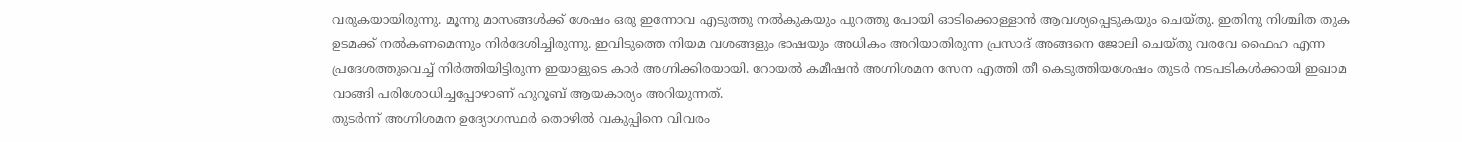വരുകയായിരുന്നു. മൂന്നു മാസങ്ങള്‍ക്ക് ശേഷം ഒരു ഇന്നോവ എടുത്തു നല്‍കുകയും പുറത്തു പോയി ഓടിക്കൊള്ളാന്‍ ആവശ്യപ്പെടുകയും ചെയ്തു. ഇതിനു നിശ്ചിത തുക ഉടമക്ക് നല്‍കണമെന്നും നിര്‍ദേശിച്ചിരുന്നു. ഇവിടുത്തെ നിയമ വശങ്ങളും ഭാഷയും അധികം അറിയാതിരുന്ന പ്രസാദ് അങ്ങനെ ജോലി ചെയ്തു വരവേ ഫൈഹ എന്ന പ്രദേശത്തുവെച്ച് നിര്‍ത്തിയിട്ടിരുന്ന ഇയാളുടെ കാര്‍ അഗ്നിക്കിരയായി. റോയല്‍ കമീഷന്‍ അഗ്നിശമന സേന എത്തി തീ കെടുത്തിയശേഷം തുടര്‍ നടപടികള്‍ക്കായി ഇഖാമ വാങ്ങി പരിശോധിച്ചപ്പോഴാണ് ഹുറൂബ് ആയകാര്യം അറിയുന്നത്.
തുടര്‍ന്ന് അഗ്നിശമന ഉദ്യോഗസ്ഥര്‍ തൊഴില്‍ വകുപ്പിനെ വിവരം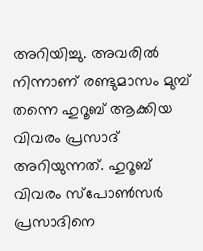അറിയിച്ചു. അവരില്‍ നിന്നാണ് രണ്ടുമാസം മുമ്പ് തന്നെ ഹുറൂബ് ആക്കിയ വിവരം പ്രസാദ് അറിയുന്നത്. ഹുറൂബ് വിവരം സ്പോണ്‍സര്‍ പ്രസാദിനെ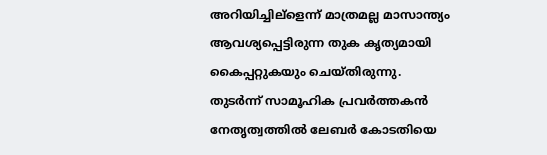അറിയിച്ചില്ളെന്ന് മാത്രമല്ല മാസാന്ത്യം ആവശ്യപ്പെട്ടിരുന്ന തുക കൃത്യമായി കൈപ്പറ്റുകയും ചെയ്തിരുന്നു.
തുടര്‍ന്ന് സാമൂഹിക പ്രവര്‍ത്തകന്‍ നേതൃത്വത്തില്‍ ലേബര്‍ കോടതിയെ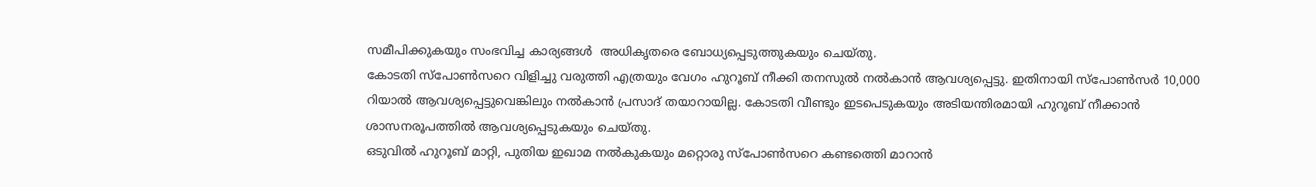സമീപിക്കുകയും സംഭവിച്ച കാര്യങ്ങള്‍  അധികൃതരെ ബോധ്യപ്പെടുത്തുകയും ചെയ്തു.
കോടതി സ്പോണ്‍സറെ വിളിച്ചു വരുത്തി എത്രയും വേഗം ഹുറൂബ് നീക്കി തനസുല്‍ നല്‍കാന്‍ ആവശ്യപ്പെട്ടു. ഇതിനായി സ്പോണ്‍സര്‍ 10,000 റിയാല്‍ ആവശ്യപ്പെട്ടുവെങ്കിലും നല്‍കാന്‍ പ്രസാദ് തയാറായില്ല. കോടതി വീണ്ടും ഇടപെടുകയും അടിയന്തിരമായി ഹുറൂബ് നീക്കാന്‍ ശാസനരൂപത്തില്‍ ആവശ്യപ്പെടുകയും ചെയ്തു.
ഒടുവില്‍ ഹുറൂബ് മാറ്റി, പുതിയ ഇഖാമ നല്‍കുകയും മറ്റൊരു സ്പോണ്‍സറെ കണ്ടത്തെി മാറാന്‍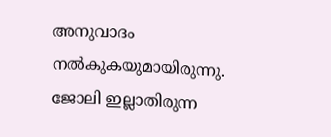അനുവാദം നല്‍കുകയുമായിരുന്നു. ജോലി ഇല്ലാതിരുന്ന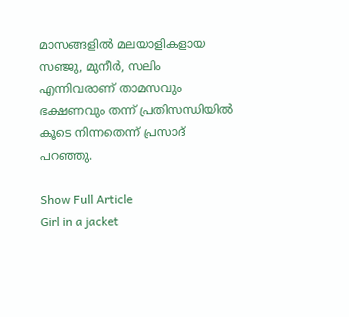മാസങ്ങളില്‍ മലയാളികളായ സഞ്ജു, മുനീര്‍, സലിം എന്നിവരാണ് താമസവും ഭക്ഷണവും തന്ന് പ്രതിസന്ധിയില്‍ കൂടെ നിന്നതെന്ന് പ്രസാദ് പറഞ്ഞു.

Show Full Article
Girl in a jacket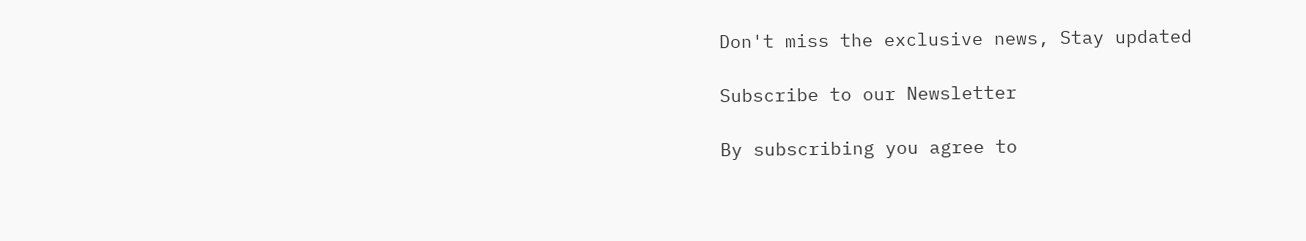Don't miss the exclusive news, Stay updated

Subscribe to our Newsletter

By subscribing you agree to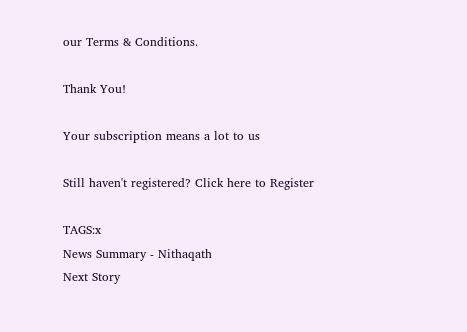our Terms & Conditions.

Thank You!

Your subscription means a lot to us

Still haven't registered? Click here to Register

TAGS:x
News Summary - Nithaqath
Next Story